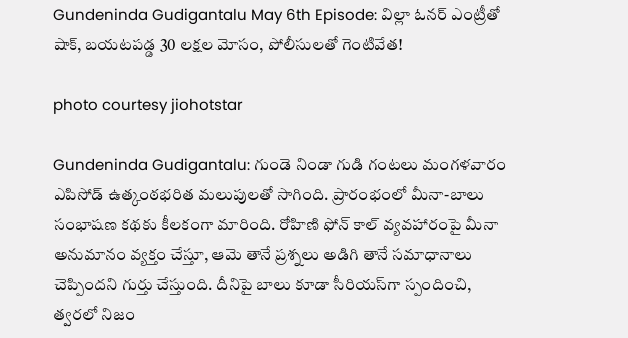Gundeninda Gudigantalu May 6th Episode: విల్లా ఓనర్ ఎంట్రీతో షాక్, బయటపడ్డ 30 లక్షల మోసం, పోలీసులతో గెంటివేత!

photo courtesy jiohotstar

Gundeninda Gudigantalu: గుండె నిండా గుడి గంటలు మంగళవారం ఎపిసోడ్ ఉత్కంఠభరిత మలుపులతో సాగింది. ప్రారంభంలో మీనా-బాలు సంభాషణ కథకు కీలకంగా మారింది. రోహిణి ఫోన్ కాల్ వ్యవహారంపై మీనా అనుమానం వ్యక్తం చేస్తూ, ఆమె తానే ప్రశ్నలు అడిగి తానే సమాధానాలు చెప్పిందని గుర్తు చేస్తుంది. దీనిపై బాలు కూడా సీరియస్‌గా స్పందించి, త్వరలో నిజం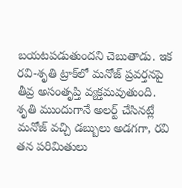బయటపడుతుందని చెబుతాడు. ఇక రవి-శృతి ట్రాక్‌లో మనోజ్ ప్రవర్తనపై తీవ్ర అసంతృప్తి వ్యక్తమవుతుంది. శృతి ముందుగానే అలర్ట్ చేసినట్లే మనోజ్ వచ్చి డబ్బులు అడగగా, రవి తన పరిమితులు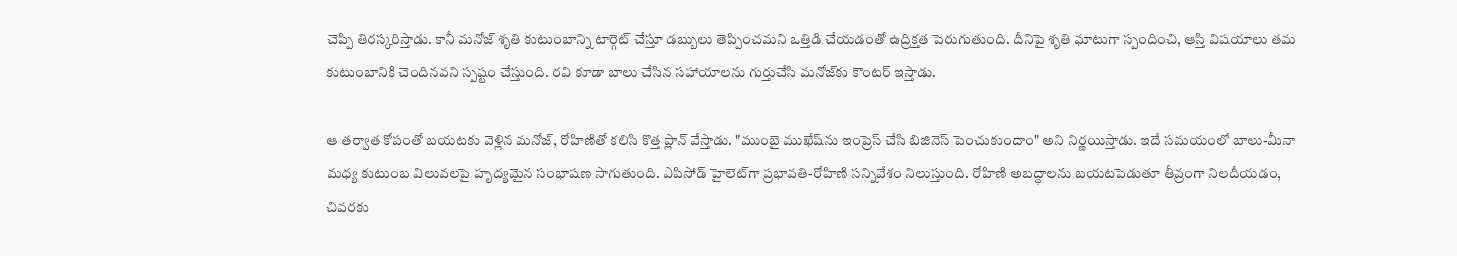చెప్పి తిరస్కరిస్తాడు. కానీ మనోజ్ శృతి కుటుంబాన్ని టార్గెట్ చేస్తూ డబ్బులు తెప్పించమని ఒత్తిడి చేయడంతో ఉద్రిక్తత పెరుగుతుంది. దీనిపై శృతి ఘాటుగా స్పందించి, ఆస్తి విషయాలు తమ కుటుంబానికి చెందినవని స్పష్టం చేస్తుంది. రవి కూడా బాలు చేసిన సహాయాలను గుర్తుచేసి మనోజ్‌కు కౌంటర్ ఇస్తాడు.

ఆ తర్వాత కోపంతో బయటకు వెళ్లిన మనోజ్, రోహిణితో కలిసి కొత్త ప్లాన్ వేస్తాడు. "ముంబై ముఖేష్‌ను ఇంప్రెస్ చేసి బిజినెస్ పెంచుకుందాం" అని నిర్ణయిస్తాడు. ఇదే సమయంలో బాలు-మీనా మధ్య కుటుంబ విలువలపై హృద్యమైన సంభాషణ సాగుతుంది. ఎపిసోడ్ హైలెట్‌గా ప్రభావతి-రోహిణి సన్నివేశం నిలుస్తుంది. రోహిణి అబద్ధాలను బయటపెడుతూ తీవ్రంగా నిలదీయడం, చివరకు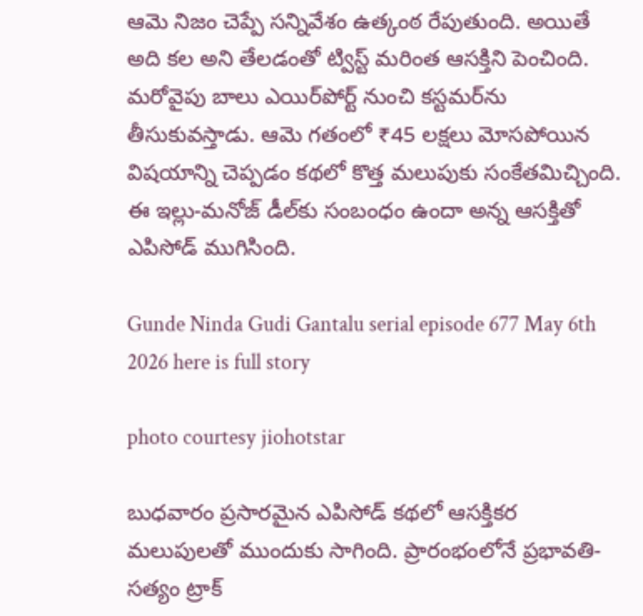ఆమె నిజం చెప్పే సన్నివేశం ఉత్కంఠ రేపుతుంది. అయితే అది కల అని తేలడంతో ట్విస్ట్ మరింత ఆసక్తిని పెంచింది. మరోవైపు బాలు ఎయిర్‌పోర్ట్ నుంచి కస్టమర్‌ను తీసుకువస్తాడు. ఆమె గతంలో ₹45 లక్షలు మోసపోయిన విషయాన్ని చెప్పడం కథలో కొత్త మలుపుకు సంకేతమిచ్చింది. ఈ ఇల్లు-మనోజ్ డీల్‌కు సంబంధం ఉందా అన్న ఆసక్తితో ఎపిసోడ్ ముగిసింది.

Gunde Ninda Gudi Gantalu serial episode 677 May 6th 2026 here is full story

photo courtesy jiohotstar

బుధవారం ప్రసారమైన ఎపిసోడ్ కథలో ఆసక్తికర మలుపులతో ముందుకు సాగింది. ప్రారంభంలోనే ప్రభావతి-సత్యం ట్రాక్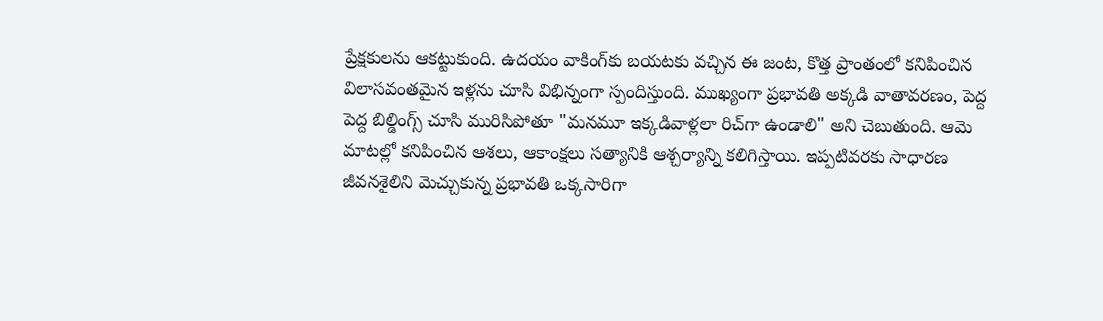ప్రేక్షకులను ఆకట్టుకుంది. ఉదయం వాకింగ్‌కు బయటకు వచ్చిన ఈ జంట, కొత్త ప్రాంతంలో కనిపించిన విలాసవంతమైన ఇళ్లను చూసి విభిన్నంగా స్పందిస్తుంది. ముఖ్యంగా ప్రభావతి అక్కడి వాతావరణం, పెద్ద పెద్ద బిల్డింగ్స్ చూసి మురిసిపోతూ "మనమూ ఇక్కడివాళ్లలా రిచ్‌గా ఉండాలి" అని చెబుతుంది. ఆమె మాటల్లో కనిపించిన ఆశలు, ఆకాంక్షలు సత్యానికి ఆశ్చర్యాన్ని కలిగిస్తాయి. ఇప్పటివరకు సాధారణ జీవనశైలిని మెచ్చుకున్న ప్రభావతి ఒక్కసారిగా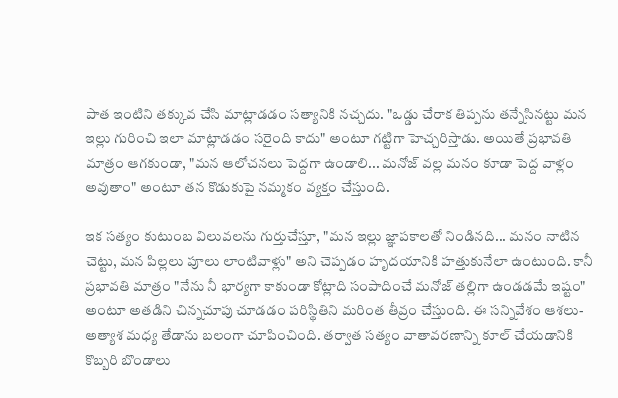పాత ఇంటిని తక్కువ చేసి మాట్లాడడం సత్యానికి నచ్చదు. "ఒడ్డు చేరాక తిప్పను తన్నేసినట్టు మన ఇల్లు గురించి ఇలా మాట్లాడడం సరైంది కాదు" అంటూ గట్టిగా హెచ్చరిస్తాడు. అయితే ప్రభావతి మాత్రం ఆగకుండా, "మన ఆలోచనలు పెద్దగా ఉండాలి... మనోజ్ వల్ల మనం కూడా పెద్ద వాళ్లం అవుతాం" అంటూ తన కొడుకుపై నమ్మకం వ్యక్తం చేస్తుంది.

ఇక సత్యం కుటుంబ విలువలను గుర్తుచేస్తూ, "మన ఇల్లు జ్ఞాపకాలతో నిండినది... మనం నాటిన చెట్టు, మన పిల్లలు పూలు లాంటివాళ్లు" అని చెప్పడం హృదయానికి హత్తుకునేలా ఉంటుంది. కానీ ప్రభావతి మాత్రం "నేను నీ భార్యగా కాకుండా కోట్లాది సంపాదించే మనోజ్ తల్లిగా ఉండడమే ఇష్టం" అంటూ అతడిని చిన్నచూపు చూడడం పరిస్థితిని మరింత తీవ్రం చేస్తుంది. ఈ సన్నివేశం ఆశలు-అత్యాశ మధ్య తేడాను బలంగా చూపించింది. తర్వాత సత్యం వాతావరణాన్ని కూల్ చేయడానికి కొబ్బరి బొండాలు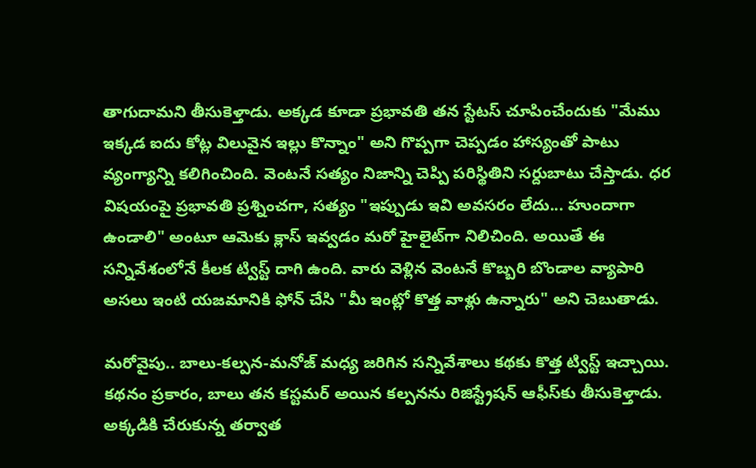తాగుదామని తీసుకెళ్తాడు. అక్కడ కూడా ప్రభావతి తన స్టేటస్ చూపించేందుకు "మేము ఇక్కడ ఐదు కోట్ల విలువైన ఇల్లు కొన్నాం" అని గొప్పగా చెప్పడం హాస్యంతో పాటు వ్యంగ్యాన్ని కలిగించింది. వెంటనే సత్యం నిజాన్ని చెప్పి పరిస్థితిని సర్దుబాటు చేస్తాడు. ధర విషయంపై ప్రభావతి ప్రశ్నించగా, సత్యం "ఇప్పుడు ఇవి అవసరం లేదు... హుందాగా ఉండాలి" అంటూ ఆమెకు క్లాస్ ఇవ్వడం మరో హైలైట్‌గా నిలిచింది. అయితే ఈ సన్నివేశంలోనే కీలక ట్విస్ట్ దాగి ఉంది. వారు వెళ్లిన వెంటనే కొబ్బరి బొండాల వ్యాపారి అసలు ఇంటి యజమానికి ఫోన్ చేసి "మీ ఇంట్లో కొత్త వాళ్లు ఉన్నారు" అని చెబుతాడు.

మరోవైపు.. బాలు-కల్పన-మనోజ్ మధ్య జరిగిన సన్నివేశాలు కథకు కొత్త ట్విస్ట్ ఇచ్చాయి. కథనం ప్రకారం, బాలు తన కస్టమర్ అయిన కల్పనను రిజిస్ట్రేషన్ ఆఫీస్‌కు తీసుకెళ్తాడు. అక్కడికి చేరుకున్న తర్వాత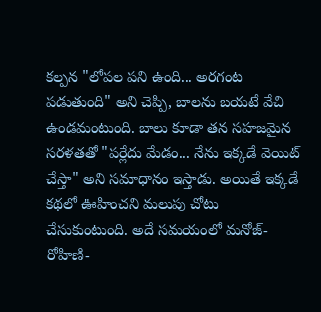కల్పన "లోపల పని ఉంది... అరగంట పడుతుంది" అని చెప్పి, బాలను బయటే వేచి ఉండమంటుంది. బాలు కూడా తన సహజమైన సరళతతో "పర్లేదు మేడం... నేను ఇక్కడే వెయిట్ చేస్తా" అని సమాధానం ఇస్తాడు. అయితే ఇక్కడే కథలో ఊహించని మలుపు చోటు చేసుకుంటుంది. అదే సమయంలో మనోజ్-రోహిణి-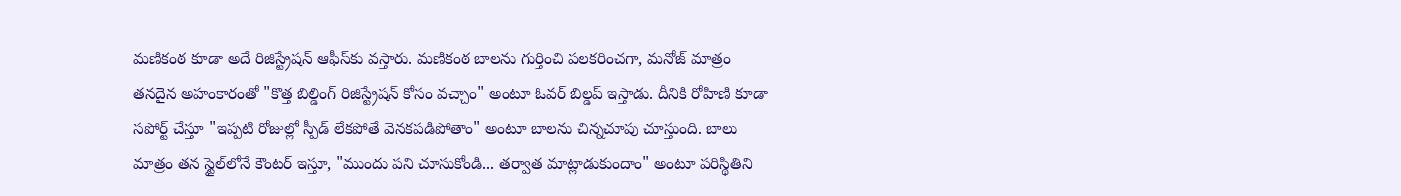మణికంఠ కూడా అదే రిజిస్ట్రేషన్ ఆఫీస్‌కు వస్తారు. మణికంఠ బాలను గుర్తించి పలకరించగా, మనోజ్ మాత్రం తనదైన అహంకారంతో "కొత్త బిల్డింగ్ రిజిస్ట్రేషన్ కోసం వచ్చాం" అంటూ ఓవర్ బిల్డప్ ఇస్తాడు. దీనికి రోహిణి కూడా సపోర్ట్ చేస్తూ "ఇప్పటి రోజుల్లో స్పీడ్ లేకపోతే వెనకపడిపోతాం" అంటూ బాలను చిన్నచూపు చూస్తుంది. బాలు మాత్రం తన స్టైల్‌లోనే కౌంటర్ ఇస్తూ, "ముందు పని చూసుకోండి... తర్వాత మాట్లాడుకుందాం" అంటూ పరిస్థితిని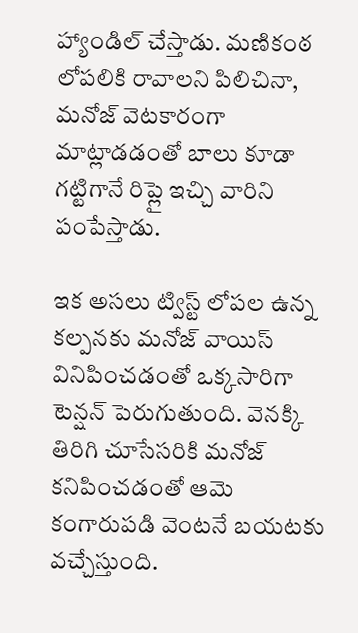హ్యాండిల్ చేస్తాడు. మణికంఠ లోపలికి రావాలని పిలిచినా, మనోజ్ వెటకారంగా మాట్లాడడంతో బాలు కూడా గట్టిగానే రిప్లై ఇచ్చి వారిని పంపేస్తాడు.

ఇక అసలు ట్విస్ట్ లోపల ఉన్న కల్పనకు మనోజ్ వాయిస్ వినిపించడంతో ఒక్కసారిగా టెన్షన్ పెరుగుతుంది. వెనక్కి తిరిగి చూసేసరికి మనోజ్ కనిపించడంతో ఆమె కంగారుపడి వెంటనే బయటకు వచ్చేస్తుంది.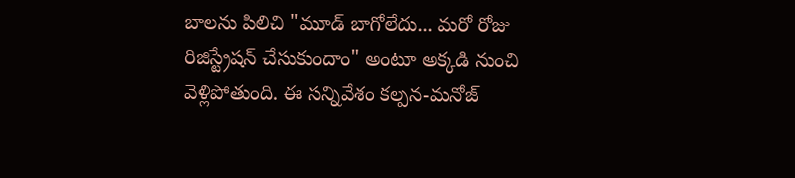బాలను పిలిచి "మూడ్ బాగోలేదు... మరో రోజు రిజిస్ట్రేషన్ చేసుకుందాం" అంటూ అక్కడి నుంచి వెళ్లిపోతుంది. ఈ సన్నివేశం కల్పన-మనోజ్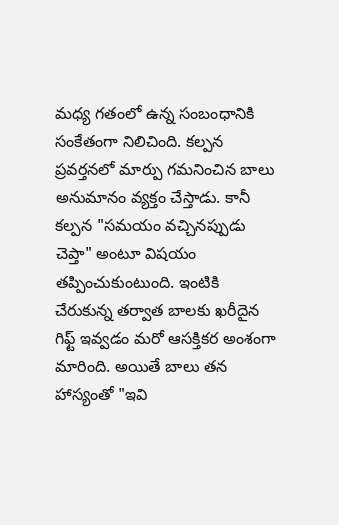మధ్య గతంలో ఉన్న సంబంధానికి సంకేతంగా నిలిచింది. కల్పన ప్రవర్తనలో మార్పు గమనించిన బాలు అనుమానం వ్యక్తం చేస్తాడు. కానీ కల్పన "సమయం వచ్చినప్పుడు చెప్తా" అంటూ విషయం తప్పించుకుంటుంది. ఇంటికి చేరుకున్న తర్వాత బాలకు ఖరీదైన గిఫ్ట్ ఇవ్వడం మరో ఆసక్తికర అంశంగా మారింది. అయితే బాలు తన హాస్యంతో "ఇవి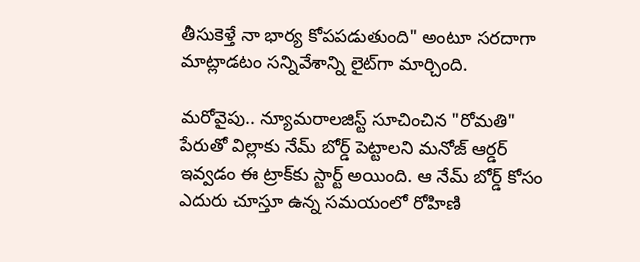తీసుకెళ్తే నా భార్య కోపపడుతుంది" అంటూ సరదాగా మాట్లాడటం సన్నివేశాన్ని లైట్‌గా మార్చింది.

మరోవైపు.. న్యూమరాలజిస్ట్ సూచించిన "రోమతి" పేరుతో విల్లాకు నేమ్ బోర్డ్ పెట్టాలని మనోజ్ ఆర్డర్ ఇవ్వడం ఈ ట్రాక్‌కు స్టార్ట్ అయింది. ఆ నేమ్ బోర్డ్ కోసం ఎదురు చూస్తూ ఉన్న సమయంలో రోహిణి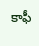కాఫీ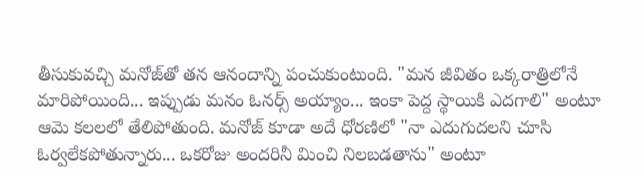తీసుకువచ్చి మనోజ్‌తో తన ఆనందాన్ని పంచుకుంటుంది. "మన జీవితం ఒక్కరాత్రిలోనే మారిపోయింది... ఇప్పుడు మనం ఓనర్స్ అయ్యాం... ఇంకా పెద్ద స్థాయికి ఎదగాలి" అంటూ ఆమె కలలలో తేలిపోతుంది. మనోజ్ కూడా అదే ధోరణిలో "నా ఎదుగుదలని చూసి ఓర్వలేకపోతున్నారు... ఒకరోజు అందరినీ మించి నిలబడతాను" అంటూ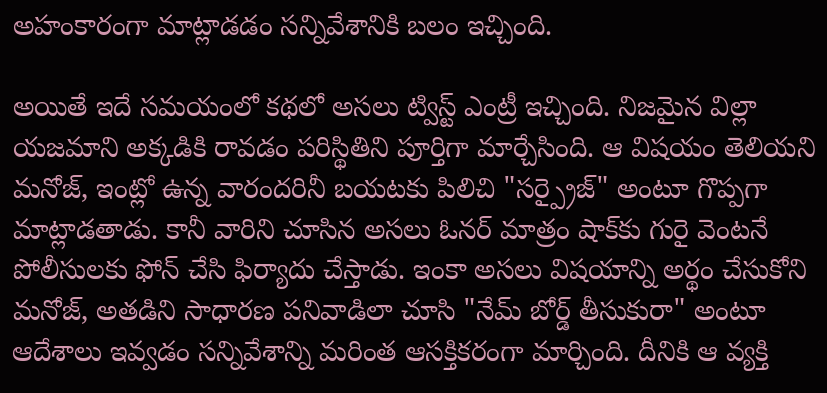అహంకారంగా మాట్లాడడం సన్నివేశానికి బలం ఇచ్చింది.

అయితే ఇదే సమయంలో కథలో అసలు ట్విస్ట్ ఎంట్రీ ఇచ్చింది. నిజమైన విల్లా యజమాని అక్కడికి రావడం పరిస్థితిని పూర్తిగా మార్చేసింది. ఆ విషయం తెలియని మనోజ్, ఇంట్లో ఉన్న వారందరినీ బయటకు పిలిచి "సర్ప్రైజ్" అంటూ గొప్పగా మాట్లాడతాడు. కానీ వారిని చూసిన అసలు ఓనర్ మాత్రం షాక్‌కు గురై వెంటనే పోలీసులకు ఫోన్ చేసి ఫిర్యాదు చేస్తాడు. ఇంకా అసలు విషయాన్ని అర్థం చేసుకోని మనోజ్, అతడిని సాధారణ పనివాడిలా చూసి "నేమ్ బోర్డ్ తీసుకురా" అంటూ ఆదేశాలు ఇవ్వడం సన్నివేశాన్ని మరింత ఆసక్తికరంగా మార్చింది. దీనికి ఆ వ్యక్తి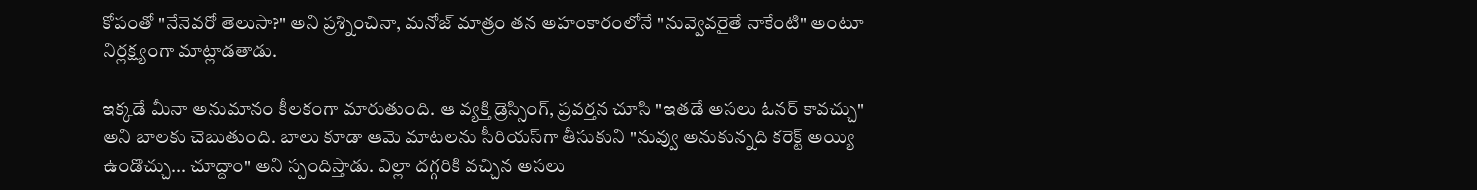కోపంతో "నేనెవరో తెలుసా?" అని ప్రశ్నించినా, మనోజ్ మాత్రం తన అహంకారంలోనే "నువ్వెవరైతే నాకేంటి" అంటూ నిర్లక్ష్యంగా మాట్లాడతాడు.

ఇక్కడే మీనా అనుమానం కీలకంగా మారుతుంది. ఆ వ్యక్తి డ్రెస్సింగ్, ప్రవర్తన చూసి "ఇతడే అసలు ఓనర్ కావచ్చు" అని బాలకు చెబుతుంది. బాలు కూడా ఆమె మాటలను సీరియస్‌గా తీసుకుని "నువ్వు అనుకున్నది కరెక్ట్ అయ్యి ఉండొచ్చు... చూద్దాం" అని స్పందిస్తాడు. విల్లా దగ్గరికి వచ్చిన అసలు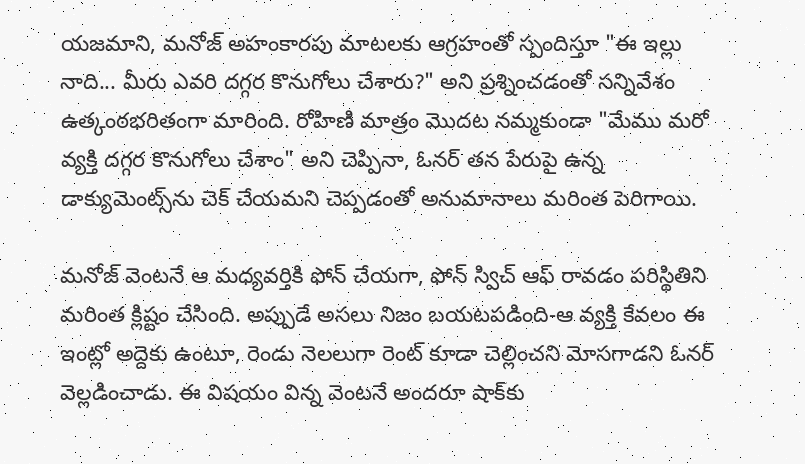యజమాని, మనోజ్ అహంకారపు మాటలకు ఆగ్రహంతో స్పందిస్తూ "ఈ ఇల్లు నాది... మీరు ఎవరి దగ్గర కొనుగోలు చేశారు?" అని ప్రశ్నించడంతో సన్నివేశం ఉత్కంఠభరితంగా మారింది. రోహిణి మాత్రం మొదట నమ్మకుండా "మేము మరో వ్యక్తి దగ్గర కొనుగోలు చేశాం" అని చెప్పినా, ఓనర్ తన పేరుపై ఉన్న డాక్యుమెంట్స్‌ను చెక్ చేయమని చెప్పడంతో అనుమానాలు మరింత పెరిగాయి.

మనోజ్ వెంటనే ఆ మధ్యవర్తికి ఫోన్ చేయగా, ఫోన్ స్విచ్ ఆఫ్ రావడం పరిస్థితిని మరింత క్లిష్టం చేసింది. అప్పుడే అసలు నిజం బయటపడింది-ఆ వ్యక్తి కేవలం ఈ ఇంట్లో అద్దెకు ఉంటూ, రెండు నెలలుగా రెంట్ కూడా చెల్లించని మోసగాడని ఓనర్ వెల్లడించాడు. ఈ విషయం విన్న వెంటనే అందరూ షాక్‌కు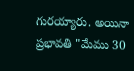గురయ్యారు. అయినా ప్రభావతి "మేము 30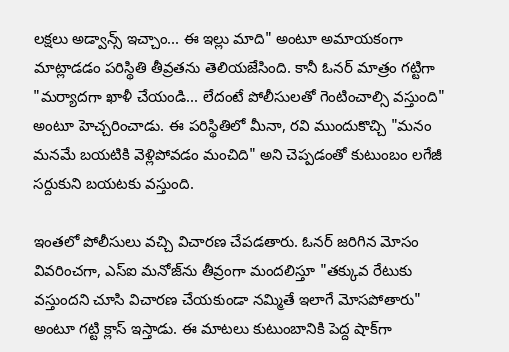లక్షలు అడ్వాన్స్ ఇచ్చాం... ఈ ఇల్లు మాది" అంటూ అమాయకంగా మాట్లాడడం పరిస్థితి తీవ్రతను తెలియజేసింది. కానీ ఓనర్ మాత్రం గట్టిగా "మర్యాదగా ఖాళీ చేయండి... లేదంటే పోలీసులతో గెంటించాల్సి వస్తుంది" అంటూ హెచ్చరించాడు. ఈ పరిస్థితిలో మీనా, రవి ముందుకొచ్చి "మనం మనమే బయటికి వెళ్లిపోవడం మంచిది" అని చెప్పడంతో కుటుంబం లగేజీ సర్దుకుని బయటకు వస్తుంది.

ఇంతలో పోలీసులు వచ్చి విచారణ చేపడతారు. ఓనర్ జరిగిన మోసం వివరించగా, ఎస్ఐ మనోజ్‌ను తీవ్రంగా మందలిస్తూ "తక్కువ రేటుకు వస్తుందని చూసి విచారణ చేయకుండా నమ్మితే ఇలాగే మోసపోతారు" అంటూ గట్టి క్లాస్ ఇస్తాడు. ఈ మాటలు కుటుంబానికి పెద్ద షాక్‌గా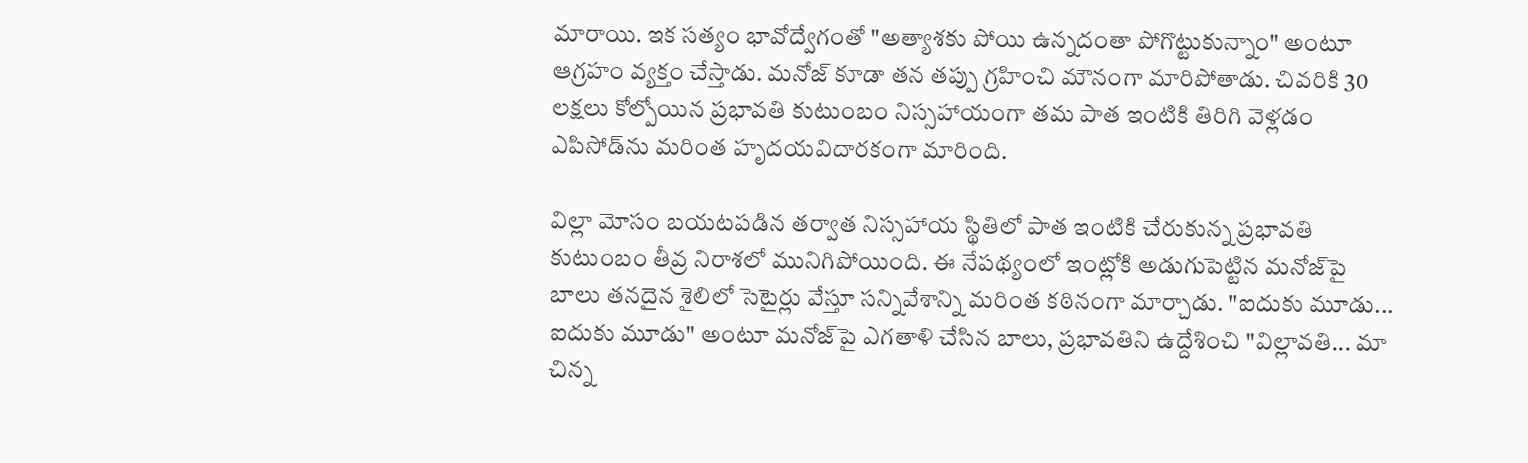మారాయి. ఇక సత్యం భావోద్వేగంతో "అత్యాశకు పోయి ఉన్నదంతా పోగొట్టుకున్నాం" అంటూ ఆగ్రహం వ్యక్తం చేస్తాడు. మనోజ్ కూడా తన తప్పు గ్రహించి మౌనంగా మారిపోతాడు. చివరికి 30 లక్షలు కోల్పోయిన ప్రభావతి కుటుంబం నిస్సహాయంగా తమ పాత ఇంటికి తిరిగి వెళ్లడం ఎపిసోడ్‌ను మరింత హృదయవిదారకంగా మారింది.

విల్లా మోసం బయటపడిన తర్వాత నిస్సహాయ స్థితిలో పాత ఇంటికి చేరుకున్న ప్రభావతి కుటుంబం తీవ్ర నిరాశలో మునిగిపోయింది. ఈ నేపథ్యంలో ఇంట్లోకి అడుగుపెట్టిన మనోజ్‌పై బాలు తనదైన శైలిలో సెటైర్లు వేస్తూ సన్నివేశాన్ని మరింత కఠినంగా మార్చాడు. "ఐదుకు మూడు... ఐదుకు మూడు" అంటూ మనోజ్‌పై ఎగతాళి చేసిన బాలు, ప్రభావతిని ఉద్దేశించి "విల్లావతి... మా చిన్న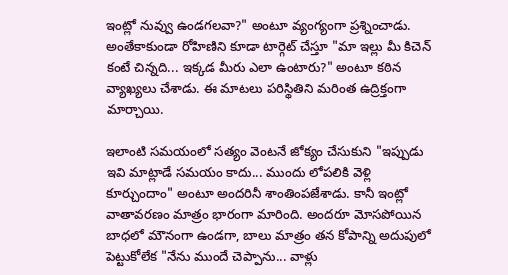ఇంట్లో నువ్వు ఉండగలవా?" అంటూ వ్యంగ్యంగా ప్రశ్నించాడు. అంతేకాకుండా రోహిణిని కూడా టార్గెట్ చేస్తూ "మా ఇల్లు మీ కిచెన్ కంటే చిన్నది... ఇక్కడ మీరు ఎలా ఉంటారు?" అంటూ కఠిన వ్యాఖ్యలు చేశాడు. ఈ మాటలు పరిస్థితిని మరింత ఉద్రిక్తంగా మార్చాయి.

ఇలాంటి సమయంలో సత్యం వెంటనే జోక్యం చేసుకుని "ఇప్పుడు ఇవి మాట్లాడే సమయం కాదు... ముందు లోపలికి వెళ్లి కూర్చుందాం" అంటూ అందరినీ శాంతింపజేశాడు. కానీ ఇంట్లో వాతావరణం మాత్రం భారంగా మారింది. అందరూ మోసపోయిన బాధలో మౌనంగా ఉండగా, బాలు మాత్రం తన కోపాన్ని అదుపులో పెట్టుకోలేక "నేను ముందే చెప్పాను... వాళ్లు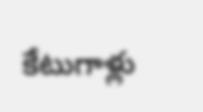కేటుగాళ్లు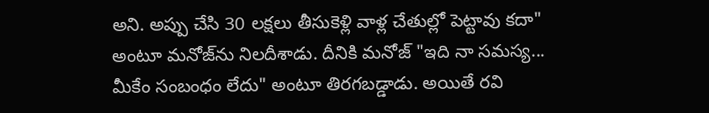అని. అప్పు చేసి 30 లక్షలు తీసుకెళ్లి వాళ్ల చేతుల్లో పెట్టావు కదా" అంటూ మనోజ్‌ను నిలదీశాడు. దీనికి మనోజ్ "ఇది నా సమస్య... మీకేం సంబంధం లేదు" అంటూ తిరగబడ్డాడు. అయితే రవి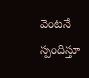వెంటనే స్పందిస్తూ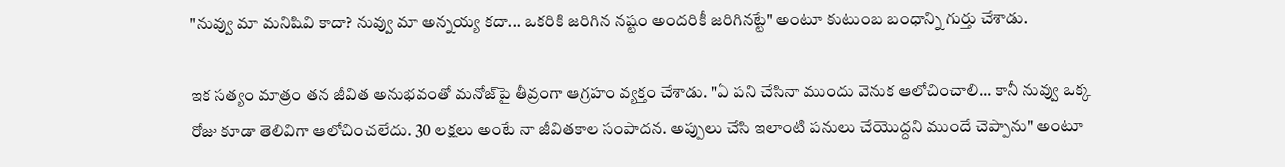"నువ్వు మా మనిషివి కాదా? నువ్వు మా అన్నయ్య కదా... ఒకరికి జరిగిన నష్టం అందరికీ జరిగినట్టే" అంటూ కుటుంబ బంధాన్ని గుర్తు చేశాడు.

ఇక సత్యం మాత్రం తన జీవిత అనుభవంతో మనోజ్‌పై తీవ్రంగా ఆగ్రహం వ్యక్తం చేశాడు. "ఏ పని చేసినా ముందు వెనుక ఆలోచించాలి... కానీ నువ్వు ఒక్క రోజు కూడా తెలివిగా ఆలోచించలేదు. 30 లక్షలు అంటే నా జీవితకాల సంపాదన. అప్పులు చేసి ఇలాంటి పనులు చేయొద్దని ముందే చెప్పాను" అంటూ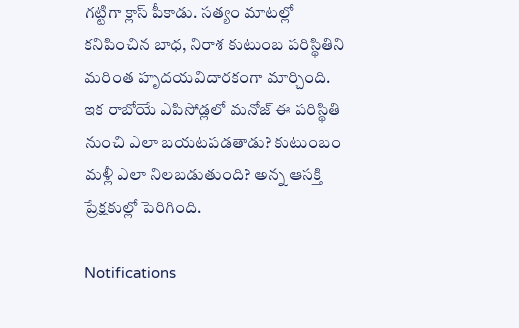గట్టిగా క్లాస్ పీకాడు. సత్యం మాటల్లో కనిపించిన బాధ, నిరాశ కుటుంబ పరిస్థితిని మరింత హృదయవిదారకంగా మార్చింది. ఇక రాబోయే ఎపిసోడ్లలో మనోజ్ ఈ పరిస్థితి నుంచి ఎలా బయటపడతాడు? కుటుంబం మళ్లీ ఎలా నిలబడుతుంది? అన్న ఆసక్తి ప్రేక్షకుల్లో పెరిగింది.

Notifications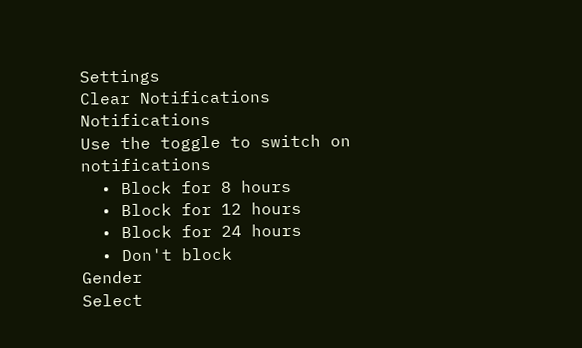Settings
Clear Notifications
Notifications
Use the toggle to switch on notifications
  • Block for 8 hours
  • Block for 12 hours
  • Block for 24 hours
  • Don't block
Gender
Select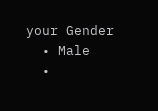your Gender
  • Male
  •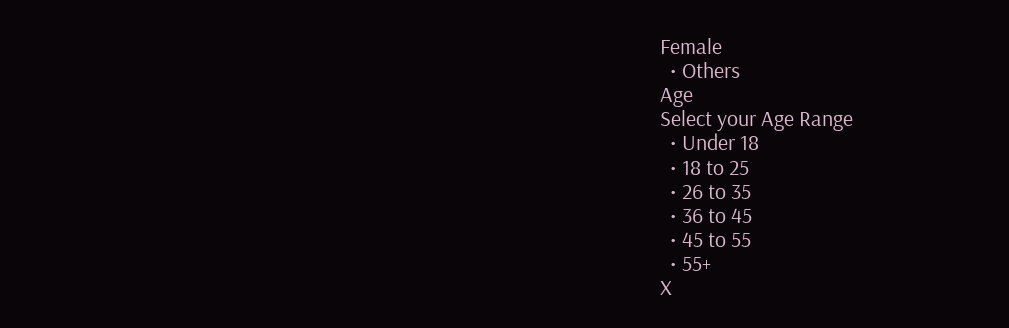Female
  • Others
Age
Select your Age Range
  • Under 18
  • 18 to 25
  • 26 to 35
  • 36 to 45
  • 45 to 55
  • 55+
X